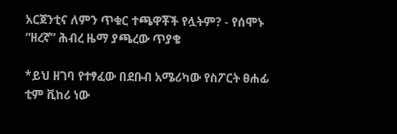አርጀንቲና ለምን ጥቁር ተጫዋቾች የሏትም? - የሰሞኑ “ዘረኛ” ሕብረ ዜማ ያጫረው ጥያቄ

*ይህ ዘገባ የተፃፈው በደቡብ አሜሪካው የስፖርት ፀሐፊ ቲም ቪከሪ ነው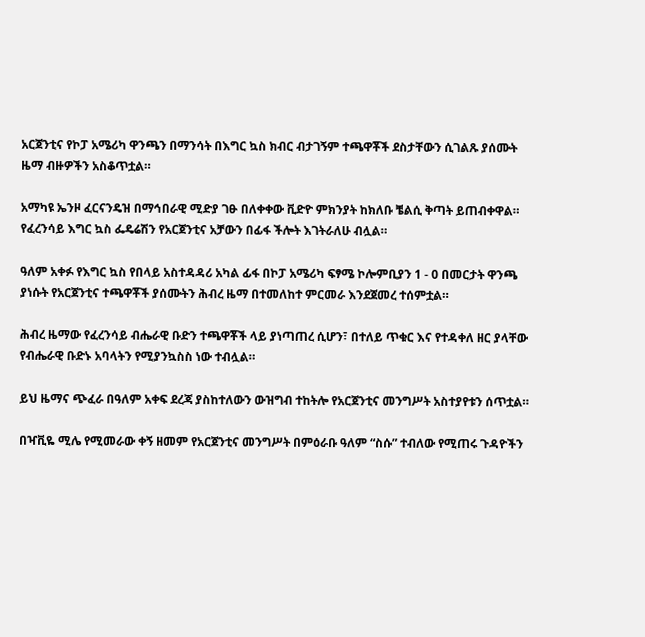አርጀንቲና የኮፓ አሜሪካ ዋንጫን በማንሳት በእግር ኳስ ክብር ብታገኝም ተጫዋቾች ደስታቸውን ሲገልጹ ያሰሙት ዜማ ብዙዎችን አስቆጥቷል።

አማካዩ ኤንዞ ፈርናንዴዝ በማኅበራዊ ሚድያ ገፁ በለቀቀው ቪድዮ ምክንያት ከክለቡ ቼልሲ ቅጣት ይጠብቀዋል። የፈረንሳይ እግር ኳስ ፌዴሬሽን የአርጀንቲና አቻውን በፊፋ ችሎት እገትራለሁ ብሏል።

ዓለም አቀፉ የእግር ኳስ የበላይ አስተዳዳሪ አካል ፊፋ በኮፓ አሜሪካ ፍፃሜ ኮሎምቢያን 1 - 0 በመርታት ዋንጫ ያነሱት የአርጀንቲና ተጫዋቾች ያሰሙትን ሕብረ ዜማ በተመለከተ ምርመራ እንደጀመረ ተሰምቷል።

ሕብረ ዜማው የፈረንሳይ ብሔራዊ ቡድን ተጫዋቾች ላይ ያነጣጠረ ሲሆን፣ በተለይ ጥቁር እና የተዳቀለ ዘር ያላቸው የብሔራዊ ቡድኑ አባላትን የሚያንኳስስ ነው ተብሏል።

ይህ ዜማና ጭፈራ በዓለም አቀፍ ደረጃ ያስከተለውን ውዝግብ ተከትሎ የአርጀንቲና መንግሥት አስተያየቱን ሰጥቷል።

በዣቪዬ ሚሌ የሚመራው ቀኝ ዘመም የአርጀንቲና መንግሥት በምዕራቡ ዓለም “ስሱ” ተብለው የሚጠሩ ጉዳዮችን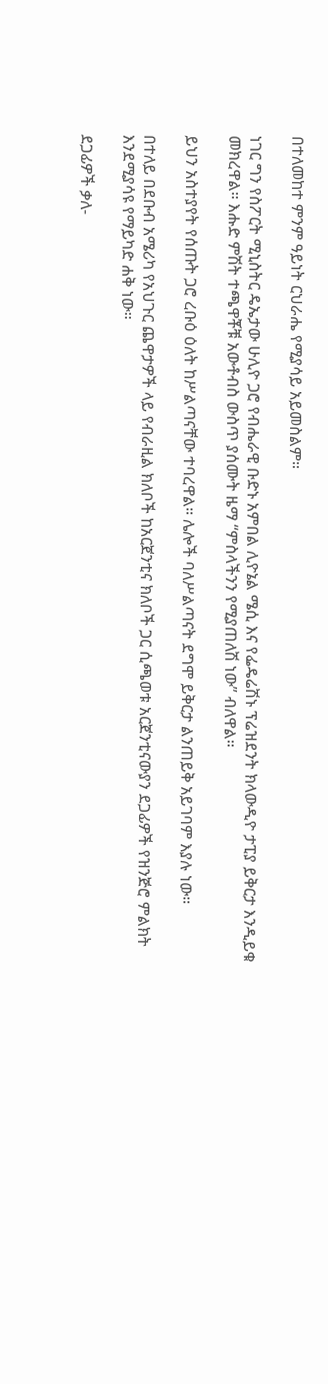በተለመከተ ምንም ዓይነት ርህራሔ የሚያሳይ አይመስልም።

ነገር ግን የስፖርት ሚኒስትር ዴኤታው ሁሊዮ ጋሮ የብሔራዊ ቡድኑ አምበል ሊዮኔል ሜሲ እና የፌዴሬሽኑ ፕሬዝደንት ክላውዲዮ ታፒያ ይቅርታ እንዲይቁ መክረዋል። እሑድ ምሽት ተጫዋቾቹ አውቶብስ ውስጥ ያሰሙት ዜማ “ምስላችንን የሚያጠለሽ ነው” ብለዋል።

ይህን አስተያየት የሰጡት ጋሮ ረቡዕ ዕለት ከሥልጣናቸው ተባረዋል። ሌሎች ባለሥልጣናት ደግሞ ይቅርታ ልንጠይቅ አይገባም እያሉ ነው።

በተለይ በደቡብ አሜሪካ የአህጉር ጨዋታዎች ላይ የብራዚል ክለቦች ከአርጀንቲና ክለቦች ጋር ሲጫወቱ አርጀንቲናውያን ደጋፊዎች የዝንጅሮ ምልክት እንደሚያሳዩ የማይካድ ሐቅ ነው።

ደጋፊዎች ቃለ-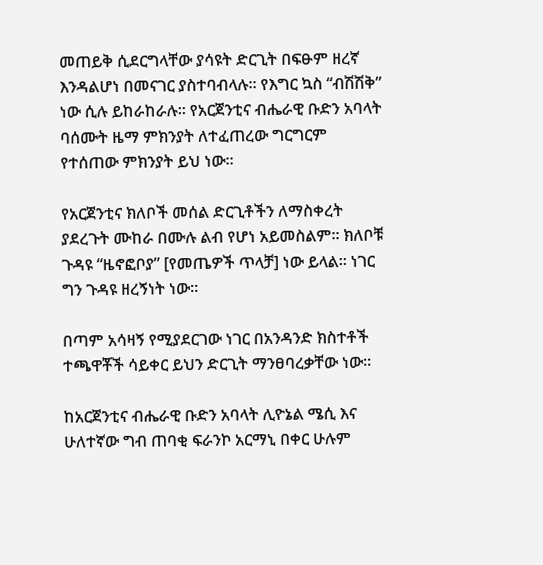መጠይቅ ሲደርግላቸው ያሳዩት ድርጊት በፍፁም ዘረኛ እንዳልሆነ በመናገር ያስተባብላሉ። የእግር ኳስ “ብሽሽቅ” ነው ሲሉ ይከራከራሉ። የአርጀንቲና ብሔራዊ ቡድን አባላት ባሰሙት ዜማ ምክንያት ለተፈጠረው ግርግርም የተሰጠው ምክንያት ይህ ነው።

የአርጀንቲና ክለቦች መሰል ድርጊቶችን ለማስቀረት ያደረጉት ሙከራ በሙሉ ልብ የሆነ አይመስልም። ክለቦቹ ጉዳዩ “ዜኖፎቦያ” [የመጤዎች ጥላቻ] ነው ይላል። ነገር ግን ጉዳዩ ዘረኝነት ነው።

በጣም አሳዛኝ የሚያደርገው ነገር በአንዳንድ ክስተቶች ተጫዋቾች ሳይቀር ይህን ድርጊት ማንፀባረቃቸው ነው።

ከአርጀንቲና ብሔራዊ ቡድን አባላት ሊዮኔል ሜሲ እና ሁለተኛው ግብ ጠባቂ ፍራንኮ አርማኒ በቀር ሁሉም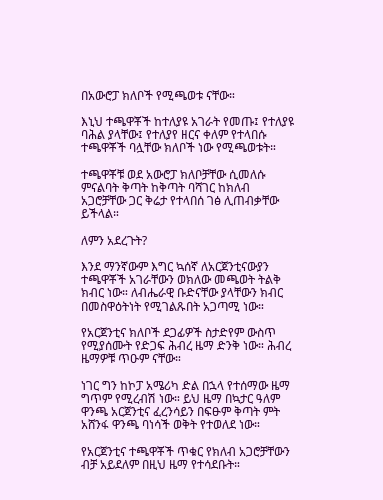በአውሮፓ ክለቦች የሚጫወቱ ናቸው።

እኒህ ተጫዋቾች ከተለያዩ አገራት የመጡ፤ የተለያዩ ባሕል ያላቸው፤ የተለያየ ዘርና ቀለም የተላበሱ ተጫዋቾች ባሏቸው ክለቦች ነው የሚጫወቱት።

ተጫዋቾቹ ወደ አውሮፓ ክለቦቻቸው ሲመለሱ ምናልባት ቅጣት ከቅጣት ባሻገር ከክለብ አጋሮቻቸው ጋር ቅሬታ የተላበሰ ገፅ ሊጠብቃቸው ይችላል።

ለምን አደረጉት?

እንደ ማንኛውም እግር ኳሰኛ ለአርጀንቲናውያን ተጫዋቾች አገራቸውን ወክለው መጫወት ትልቅ ክብር ነው። ለብሔራዊ ቡድናቸው ያላቸውን ክብር በመስዋዕትነት የሚገልጹበት አጋጣሚ ነው።

የአርጀንቲና ክለቦች ደጋፊዎች ስታድየም ውስጥ የሚያሰሙት የድጋፍ ሕብረ ዜማ ድንቅ ነው። ሕብረ ዜማዎቹ ጥዑም ናቸው።

ነገር ግን ከኮፓ አሜሪካ ድል በኋላ የተሰማው ዜማ ግጥም የሚረብሽ ነው። ይህ ዜማ በኳታር ዓለም ዋንጫ አርጀንቲና ፈረንሳይን በፍፁም ቅጣት ምት አሸንፋ ዋንጫ ባነሳች ወቅት የተወለደ ነው።

የአርጀንቲና ተጫዋቾች ጥቁር የክለብ አጋሮቻቸውን ብቻ አይደለም በዚህ ዜማ የተሳደቡት።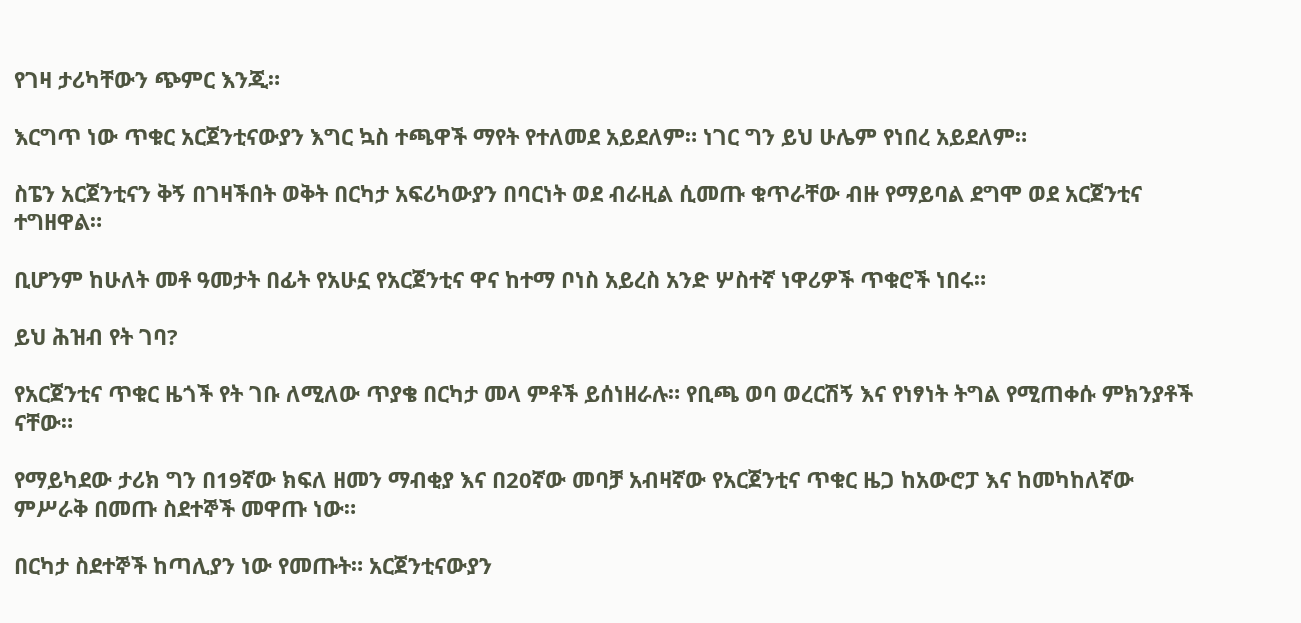የገዛ ታሪካቸውን ጭምር እንጂ።

እርግጥ ነው ጥቁር አርጀንቲናውያን እግር ኳስ ተጫዋች ማየት የተለመደ አይደለም። ነገር ግን ይህ ሁሌም የነበረ አይደለም።

ስፔን አርጀንቲናን ቅኝ በገዛችበት ወቅት በርካታ አፍሪካውያን በባርነት ወደ ብራዚል ሲመጡ ቁጥራቸው ብዙ የማይባል ደግሞ ወደ አርጀንቲና ተግዘዋል።

ቢሆንም ከሁለት መቶ ዓመታት በፊት የአሁኗ የአርጀንቲና ዋና ከተማ ቦነስ አይረስ አንድ ሦስተኛ ነዋሪዎች ጥቁሮች ነበሩ።

ይህ ሕዝብ የት ገባ?

የአርጀንቲና ጥቁር ዜጎች የት ገቡ ለሚለው ጥያቄ በርካታ መላ ምቶች ይሰነዘራሉ። የቢጫ ወባ ወረርሽኝ እና የነፃነት ትግል የሚጠቀሱ ምክንያቶች ናቸው።

የማይካደው ታሪክ ግን በ19ኛው ክፍለ ዘመን ማብቂያ እና በ20ኛው መባቻ አብዛኛው የአርጀንቲና ጥቁር ዜጋ ከአውሮፓ እና ከመካከለኛው ምሥራቅ በመጡ ስደተኞች መዋጡ ነው።

በርካታ ስደተኞች ከጣሊያን ነው የመጡት። አርጀንቲናውያን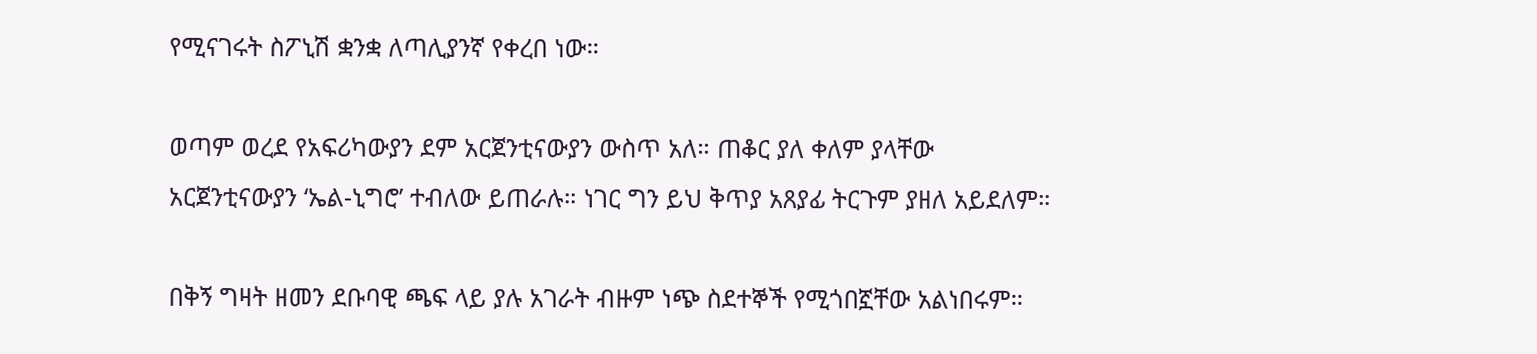የሚናገሩት ስፖኒሽ ቋንቋ ለጣሊያንኛ የቀረበ ነው።

ወጣም ወረደ የአፍሪካውያን ደም አርጀንቲናውያን ውስጥ አለ። ጠቆር ያለ ቀለም ያላቸው አርጀንቲናውያን ‘ኤል-ኒግሮ’ ተብለው ይጠራሉ። ነገር ግን ይህ ቅጥያ አጸያፊ ትርጉም ያዘለ አይደለም።

በቅኝ ግዛት ዘመን ደቡባዊ ጫፍ ላይ ያሉ አገራት ብዙም ነጭ ስደተኞች የሚጎበኟቸው አልነበሩም።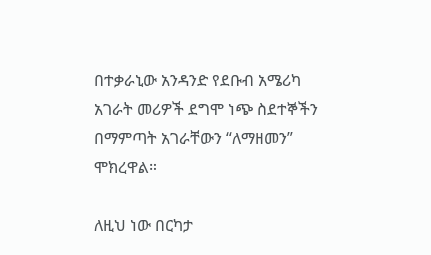በተቃራኒው አንዳንድ የደቡብ አሜሪካ አገራት መሪዎች ደግሞ ነጭ ስደተኞችን በማምጣት አገራቸውን “ለማዘመን” ሞክረዋል።

ለዚህ ነው በርካታ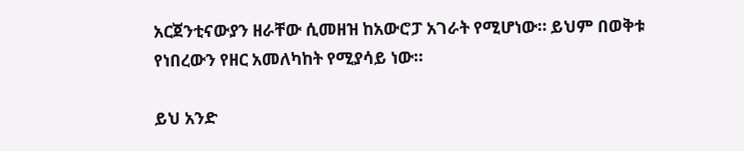አርጀንቲናውያን ዘራቸው ሲመዘዝ ከአውሮፓ አገራት የሚሆነው። ይህም በወቅቱ የነበረውን የዘር አመለካከት የሚያሳይ ነው።

ይህ አንድ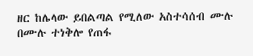ዘር ከሌላው ይበልጣል የሚለው አስተሳሰብ ሙሉ በሙሉ ተነቅሎ የጠፋ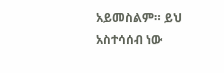አይመስልም። ይህ አስተሳሰብ ነው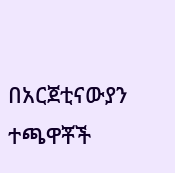በአርጀቲናውያን ተጫዋቾች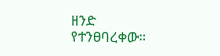ዘንድ የተንፀባረቀው።